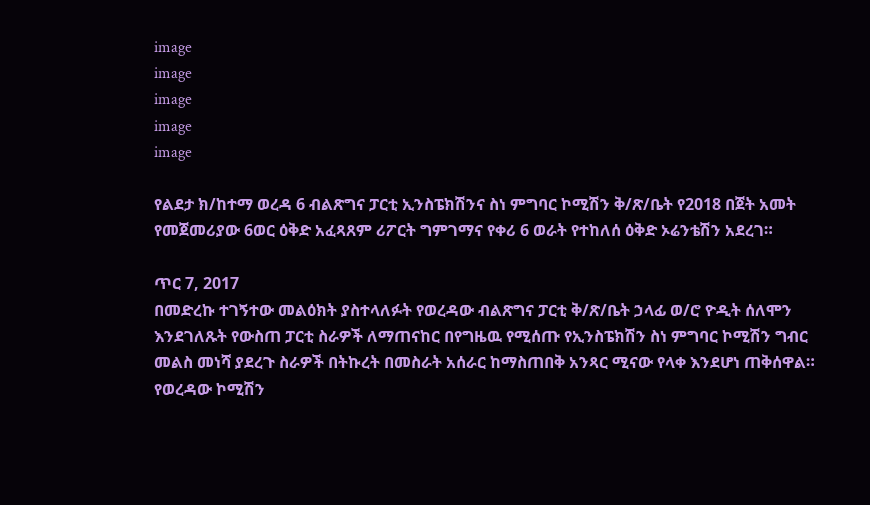image
image
image
image
image

የልደታ ክ/ከተማ ወረዳ 6 ብልጽግና ፓርቲ ኢንስፔክሽንና ስነ ምግባር ኮሚሽን ቅ/ጽ/ቤት የ2018 በጀት አመት የመጀመሪያው 6ወር ዕቅድ አፈጻጸም ሪፖርት ግምገማና የቀሪ 6 ወራት የተከለሰ ዕቅድ ኦሬንቴሽን አደረገ።

ጥር 7, 2017
በመድረኩ ተገኝተው መልዕክት ያስተላለፉት የወረዳው ብልጽግና ፓርቲ ቅ/ጽ/ቤት ኃላፊ ወ/ሮ ዮዲት ሰለሞን እንደገለጹት የውስጠ ፓርቲ ስራዎች ለማጠናከር በየግዜዉ የሚሰጡ የኢንስፔክሽን ስነ ምግባር ኮሚሽን ግብር መልስ መነሻ ያደረጉ ስራዎች በትኩረት በመስራት አሰራር ከማስጠበቅ አንጻር ሚናው የላቀ እንደሆነ ጠቅሰዋል። የወረዳው ኮሚሽን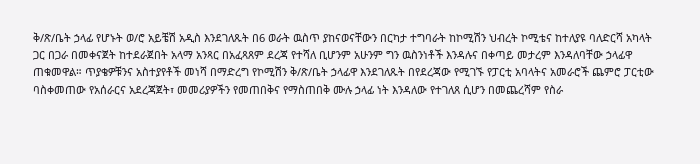ቅ/ጽ/ቤት ኃላፊ የሆኑት ወ/ሮ አይቼሽ አዲስ እንደገለጹት በ6 ወራት ዉስጥ ያከናወናቸውን በርካታ ተግባራት ከኮሚሽን ህብረት ኮሚቴና ከተለያዩ ባለድርሻ አካላት ጋር በጋራ በመቀናጀት ከተደራጀበት አላማ አንጻር በአፈጻጸም ደረጃ የተሻለ ቢሆንም አሁንም ግን ዉስንነቶች እንዳሉና በቀጣይ መታረም እንዳለባቸው ኃላፊዋ ጠቁመዋል። ጥያቄዎቹንና አስተያየቶች መነሻ በማድረግ የኮሚሽን ቅ/ጽ/ቤት ኃላፊዋ እንደገለጹት በየደረጃው የሚገኙ የፓርቲ አባላትና አመራሮች ጨምሮ ፓርቲው ባስቀመጠው የአሰራርና አደረጃጀት፣ መመሪያዎችን የመጠበቅና የማስጠበቅ ሙሉ ኃላፊ ነት እንዳለው የተገለጸ ሲሆን በመጨረሻም የስራ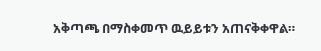አቅጣጫ በማስቀመጥ ዉይይቱን አጠናቅቀዋል።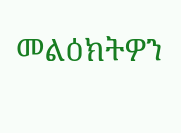መልዕክትዎን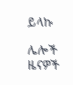ይላኩ

ሌሎች ዜናዎች